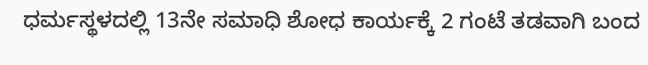ಧರ್ಮಸ್ಥಳದಲ್ಲಿ 13ನೇ ಸಮಾಧಿ ಶೋಧ ಕಾರ್ಯಕ್ಕೆ 2 ಗಂಟೆ ತಡವಾಗಿ ಬಂದ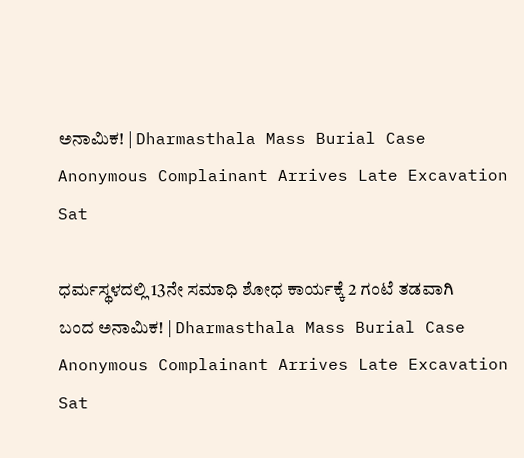ಅನಾಮಿಕ! | Dharmasthala Mass Burial Case Anonymous Complainant Arrives Late Excavation Sat

ಧರ್ಮಸ್ಥಳದಲ್ಲಿ 13ನೇ ಸಮಾಧಿ ಶೋಧ ಕಾರ್ಯಕ್ಕೆ 2 ಗಂಟೆ ತಡವಾಗಿ ಬಂದ ಅನಾಮಿಕ! | Dharmasthala Mass Burial Case Anonymous Complainant Arrives Late Excavation Sat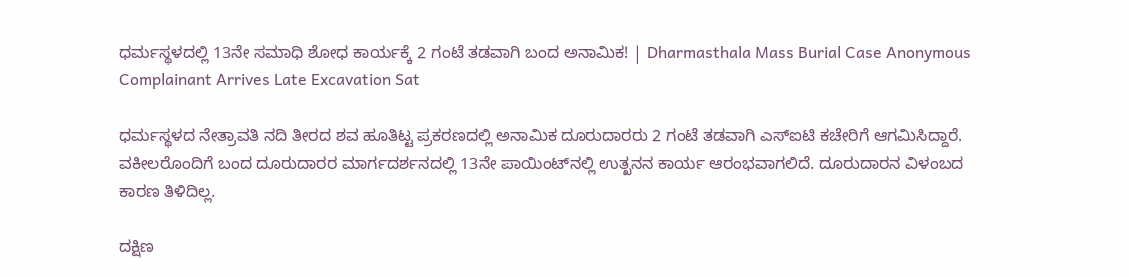ಧರ್ಮಸ್ಥಳದಲ್ಲಿ 13ನೇ ಸಮಾಧಿ ಶೋಧ ಕಾರ್ಯಕ್ಕೆ 2 ಗಂಟೆ ತಡವಾಗಿ ಬಂದ ಅನಾಮಿಕ! | Dharmasthala Mass Burial Case Anonymous Complainant Arrives Late Excavation Sat

ಧರ್ಮಸ್ಥಳದ ನೇತ್ರಾವತಿ ನದಿ ತೀರದ ಶವ ಹೂತಿಟ್ಟ ಪ್ರಕರಣದಲ್ಲಿ ಅನಾಮಿಕ ದೂರುದಾರರು 2 ಗಂಟೆ ತಡವಾಗಿ ಎಸ್ಐಟಿ ಕಚೇರಿಗೆ ಆಗಮಿಸಿದ್ದಾರೆ. ವಕೀಲರೊಂದಿಗೆ ಬಂದ ದೂರುದಾರರ ಮಾರ್ಗದರ್ಶನದಲ್ಲಿ 13ನೇ ಪಾಯಿಂಟ್‌ನಲ್ಲಿ ಉತ್ಖನನ ಕಾರ್ಯ ಆರಂಭವಾಗಲಿದೆ. ದೂರುದಾರನ ವಿಳಂಬದ ಕಾರಣ ತಿಳಿದಿಲ್ಲ.

ದಕ್ಷಿಣ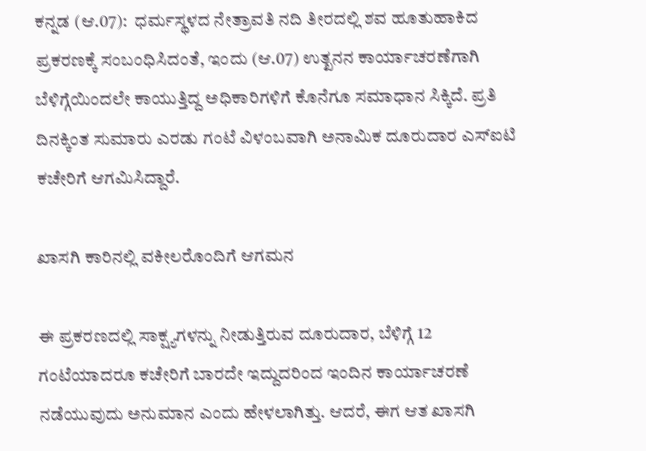ಕನ್ನಡ (ಆ.07):  ಧರ್ಮಸ್ಥಳದ ನೇತ್ರಾವತಿ ನದಿ ತೀರದಲ್ಲಿ ಶವ ಹೂತುಹಾಕಿದ ಪ್ರಕರಣಕ್ಕೆ ಸಂಬಂಧಿಸಿದಂತೆ, ಇಂದು (ಆ.07) ಉತ್ಖನನ ಕಾರ್ಯಾಚರಣೆಗಾಗಿ ಬೆಳಿಗ್ಗೆಯಿಂದಲೇ ಕಾಯುತ್ತಿದ್ದ ಅಧಿಕಾರಿಗಳಿಗೆ ಕೊನೆಗೂ ಸಮಾಧಾನ ಸಿಕ್ಕಿದೆ. ಪ್ರತಿ ದಿನಕ್ಕಿಂತ ಸುಮಾರು ಎರಡು ಗಂಟೆ ವಿಳಂಬವಾಗಿ ಅನಾಮಿಕ ದೂರುದಾರ ಎಸ್ಐಟಿ ಕಚೇರಿಗೆ ಆಗಮಿಸಿದ್ದಾರೆ.

ಖಾಸಗಿ ಕಾರಿನಲ್ಲಿ ವಕೀಲರೊಂದಿಗೆ ಆಗಮನ

ಈ ಪ್ರಕರಣದಲ್ಲಿ ಸಾಕ್ಷ್ಯಗಳನ್ನು ನೀಡುತ್ತಿರುವ ದೂರುದಾರ, ಬೆಳಿಗ್ಗೆ 12 ಗಂಟೆಯಾದರೂ ಕಚೇರಿಗೆ ಬಾರದೇ ಇದ್ದುದರಿಂದ ಇಂದಿನ ಕಾರ್ಯಾಚರಣೆ ನಡೆಯುವುದು ಅನುಮಾನ ಎಂದು ಹೇಳಲಾಗಿತ್ತು. ಆದರೆ, ಈಗ ಆತ ಖಾಸಗಿ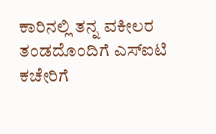ಕಾರಿನಲ್ಲಿ ತನ್ನ ವಕೀಲರ ತಂಡದೊಂದಿಗೆ ಎಸ್ಐಟಿ ಕಚೇರಿಗೆ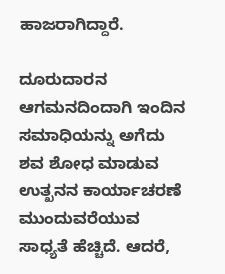ಹಾಜರಾಗಿದ್ದಾರೆ.

ದೂರುದಾರನ ಆಗಮನದಿಂದಾಗಿ ಇಂದಿನ ಸಮಾಧಿಯನ್ನು ಅಗೆದು ಶವ ಶೋಧ ಮಾಡುವ ಉತ್ಖನನ ಕಾರ್ಯಾಚರಣೆ ಮುಂದುವರೆಯುವ ಸಾಧ್ಯತೆ ಹೆಚ್ಚಿದೆ. ಆದರೆ,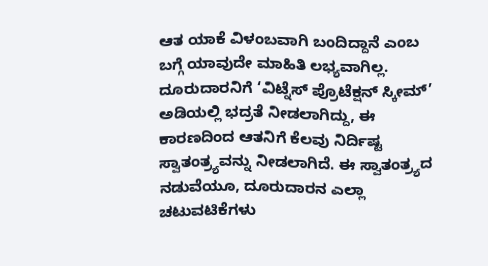ಆತ ಯಾಕೆ ವಿಳಂಬವಾಗಿ ಬಂದಿದ್ದಾನೆ ಎಂಬ ಬಗ್ಗೆ ಯಾವುದೇ ಮಾಹಿತಿ ಲಭ್ಯವಾಗಿಲ್ಲ. ದೂರುದಾರನಿಗೆ ‘ವಿಟ್ನೆಸ್ ಪ್ರೊಟೆಕ್ಷನ್ ಸ್ಕೀಮ್’ ಅಡಿಯಲ್ಲಿ ಭದ್ರತೆ ನೀಡಲಾಗಿದ್ದು, ಈ ಕಾರಣದಿಂದ ಆತನಿಗೆ ಕೆಲವು ನಿರ್ದಿಷ್ಟ ಸ್ವಾತಂತ್ರ್ಯವನ್ನು ನೀಡಲಾಗಿದೆ. ಈ ಸ್ವಾತಂತ್ರ್ಯದ ನಡುವೆಯೂ, ದೂರುದಾರನ ಎಲ್ಲಾ ಚಟುವಟಿಕೆಗಳು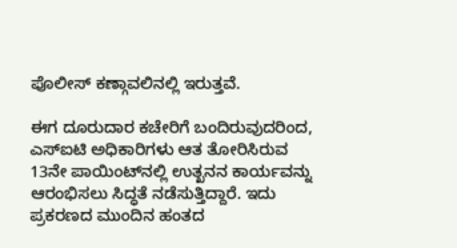ಪೊಲೀಸ್ ಕಣ್ಗಾವಲಿನಲ್ಲಿ ಇರುತ್ತವೆ.

ಈಗ ದೂರುದಾರ ಕಚೇರಿಗೆ ಬಂದಿರುವುದರಿಂದ, ಎಸ್ಐಟಿ ಅಧಿಕಾರಿಗಳು ಆತ ತೋರಿಸಿರುವ 13ನೇ ಪಾಯಿಂಟ್‌ನಲ್ಲಿ ಉತ್ಖನನ ಕಾರ್ಯವನ್ನು ಆರಂಭಿಸಲು ಸಿದ್ಧತೆ ನಡೆಸುತ್ತಿದ್ದಾರೆ. ಇದು ಪ್ರಕರಣದ ಮುಂದಿನ ಹಂತದ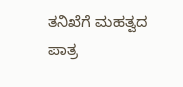ತನಿಖೆಗೆ ಮಹತ್ವದ ಪಾತ್ರ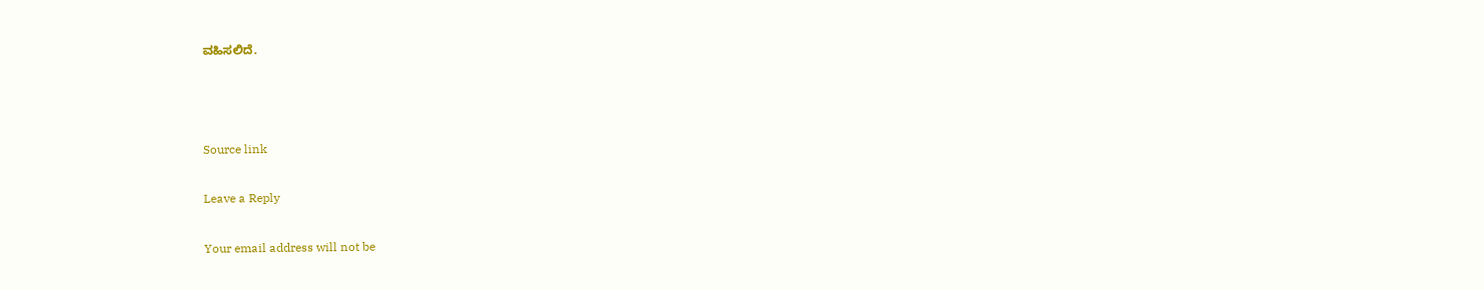ವಹಿಸಲಿದೆ.



Source link

Leave a Reply

Your email address will not be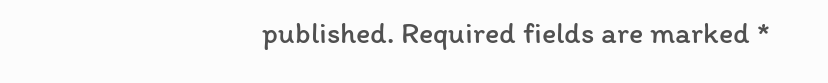published. Required fields are marked *